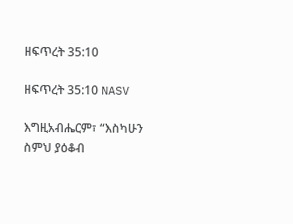ዘፍጥረት 35:10

ዘፍጥረት 35:10 NASV

እግዚአብሔርም፣ “እስካሁን ስምህ ያዕቆብ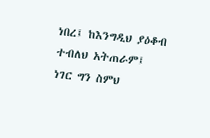ነበረ፤ ከእንግዲህ ያዕቆብ ተብለህ አትጠራም፤ ነገር ግን ስምህ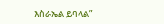እስራኤል ይባላል”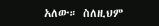አለው። ስለዚህም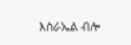እስራኤል ብሎ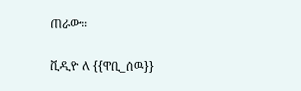ጠራው።

ቪዲዮ ለ {{ዋቢ_ሰዉ}}